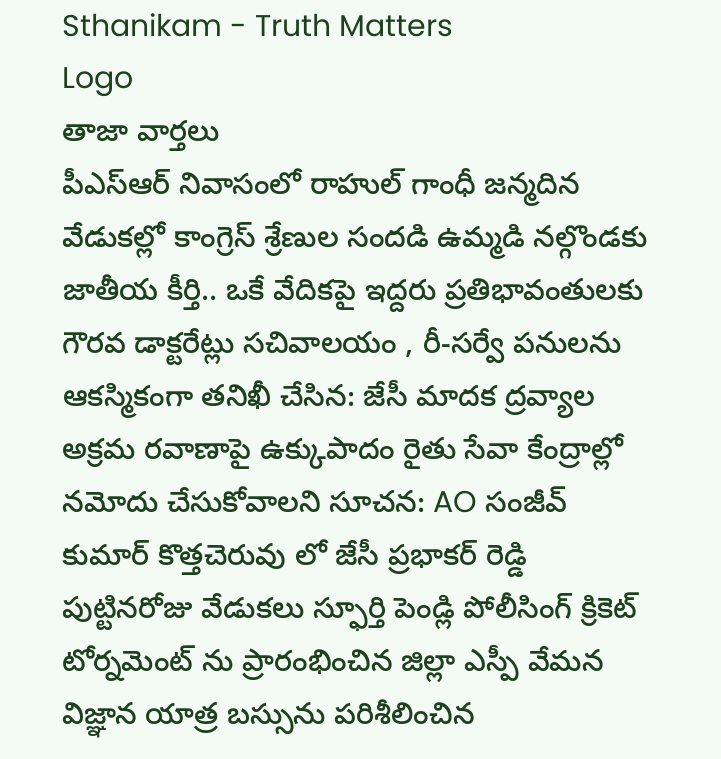Sthanikam - Truth Matters
Logo
తాజా వార్తలు
పీఎస్‌ఆర్ నివాసంలో రాహుల్ గాంధీ జన్మదిన వేడుకల్లో కాంగ్రెస్ శ్రేణుల సందడి ఉమ్మడి నల్గొండకు జాతీయ కీర్తి.. ఒకే వేదికపై ఇద్దరు ప్రతిభావంతులకు గౌరవ డాక్టరేట్లు సచివాలయం , రీ-సర్వే పనులను ఆకస్మికంగా తనిఖీ చేసిన: జేసీ మాదక ద్రవ్యాల అక్రమ రవాణాపై ఉక్కుపాదం రైతు సేవా కేంద్రాల్లో నమోదు చేసుకోవాలని సూచన: AO సంజీవ్ కుమార్ కొత్తచెరువు లో జేసీ ప్రభాకర్ రెడ్డి పుట్టినరోజు వేడుకలు స్ఫూర్తి పెండ్లి పోలీసింగ్ క్రికెట్ టోర్నమెంట్ ను ప్రారంభించిన జిల్లా ఎస్పీ వేమన విజ్ఞాన యాత్ర బస్సును పరిశీలించిన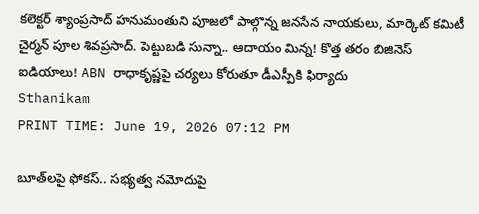కలెక్టర్ శ్యాంప్రసాద్ హనుమంతుని పూజలో పాల్గొన్న జనసేన నాయకులు, మార్కెట్ కమిటీ చైర్మన్ పూల శివప్రసాద్. పెట్టుబడి సున్నా.. ఆదాయం మిన్న! కొత్త తరం బిజినెస్ ఐడియాలు! ABN రాధాకృష్ణపై చర్యలు కోరుతూ డీఎస్పీకి ఫిర్యాదు
Sthanikam
PRINT TIME: June 19, 2026 07:12 PM

బూత్‌లపై ఫోకస్.. సభ్యత్వ నమోదుపై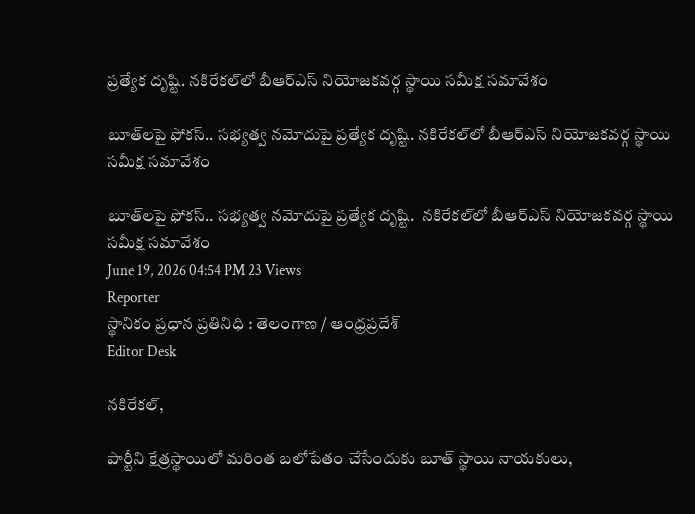ప్రత్యేక దృష్టి. నకిరేకల్‌లో బీఆర్ఎస్ నియోజకవర్గ స్థాయి సమీక్ష సమావేశం

బూత్‌లపై ఫోకస్.. సభ్యత్వ నమోదుపై ప్రత్యేక దృష్టి. నకిరేకల్‌లో బీఆర్ఎస్ నియోజకవర్గ స్థాయి సమీక్ష సమావేశం

బూత్‌లపై ఫోకస్.. సభ్యత్వ నమోదుపై ప్రత్యేక దృష్టి.  నకిరేకల్‌లో బీఆర్ఎస్ నియోజకవర్గ స్థాయి సమీక్ష సమావేశం
June 19, 2026 04:54 PM 23 Views
Reporter
స్థానికం ప్రధాన ప్రతినిధి : తెలంగాణ / ఆంధ్రప్రదేశ్
Editor Desk

నకిరేకల్,

పార్టీని క్షేత్రస్థాయిలో మరింత బలోపేతం చేసేందుకు బూత్ స్థాయి నాయకులు,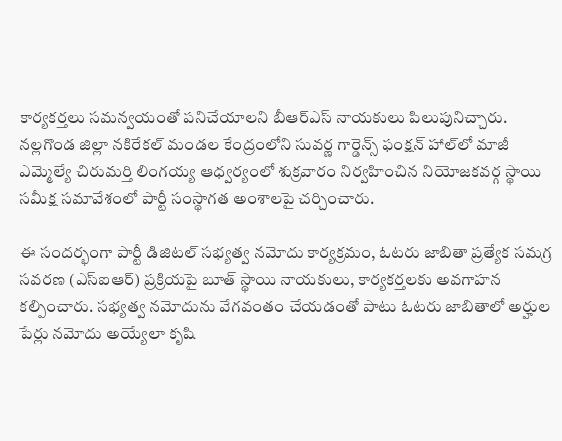కార్యకర్తలు సమన్వయంతో పనిచేయాలని బీఆర్ఎస్ నాయకులు పిలుపునిచ్చారు. నల్లగొండ జిల్లా నకిరేకల్ మండల కేంద్రంలోని సువర్ణ గార్డెన్స్ ఫంక్షన్ హాల్‌లో మాజీ ఎమ్మెల్యే చిరుమర్తి లింగయ్య ఆధ్వర్యంలో శుక్రవారం నిర్వహించిన నియోజకవర్గ స్థాయి సమీక్ష సమావేశంలో పార్టీ సంస్థాగత అంశాలపై చర్చించారు.

ఈ సందర్భంగా పార్టీ డిజిటల్ సభ్యత్వ నమోదు కార్యక్రమం, ఓటరు జాబితా ప్రత్యేక సమగ్ర సవరణ (ఎస్‌ఐఆర్) ప్రక్రియపై బూత్ స్థాయి నాయకులు, కార్యకర్తలకు అవగాహన కల్పించారు. సభ్యత్వ నమోదును వేగవంతం చేయడంతో పాటు ఓటరు జాబితాలో అర్హుల పేర్లు నమోదు అయ్యేలా కృషి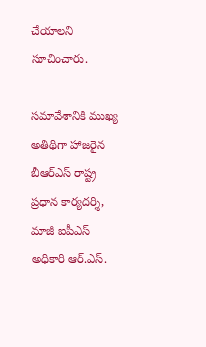చేయాలని సూచించారు.

సమావేశానికి ముఖ్య అతిథిగా హాజరైన బీఆర్ఎస్ రాష్ట్ర ప్రధాన కార్యదర్శి, మాజీ ఐపీఎస్ అధికారి ఆర్.ఎస్.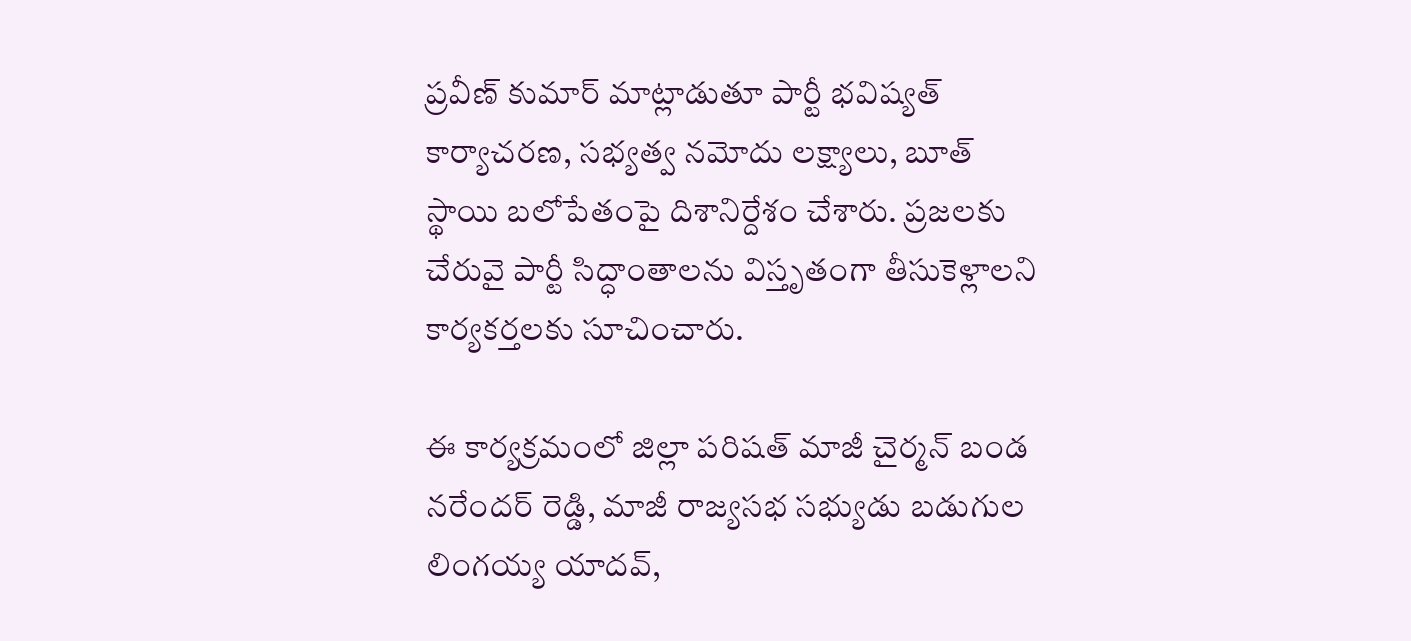ప్రవీణ్ కుమార్ మాట్లాడుతూ పార్టీ భవిష్యత్ కార్యాచరణ, సభ్యత్వ నమోదు లక్ష్యాలు, బూత్ స్థాయి బలోపేతంపై దిశానిర్దేశం చేశారు. ప్రజలకు చేరువై పార్టీ సిద్ధాంతాలను విస్తృతంగా తీసుకెళ్లాలని కార్యకర్తలకు సూచించారు.

ఈ కార్యక్రమంలో జిల్లా పరిషత్ మాజీ చైర్మన్ బండ నరేందర్ రెడ్డి, మాజీ రాజ్యసభ సభ్యుడు బడుగుల లింగయ్య యాదవ్,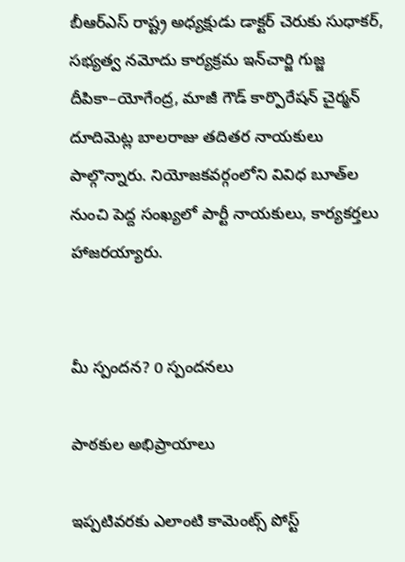బీఆర్ఎస్ రాష్ట్ర అధ్యక్షుడు డాక్టర్ చెరుకు సుధాకర్, సభ్యత్వ నమోదు కార్యక్రమ ఇన్‌చార్జి గుజ్జ దీపికా–యోగేంద్ర, మాజీ గౌడ్ కార్పొరేషన్ చైర్మన్ దూదిమెట్ల బాలరాజు తదితర నాయకులు పాల్గొన్నారు. నియోజకవర్గంలోని వివిధ బూత్‌ల నుంచి పెద్ద సంఖ్యలో పార్టీ నాయకులు, కార్యకర్తలు హాజరయ్యారు.


మీ స్పందన? 0 స్పందనలు

పాఠకుల అభిప్రాయాలు

ఇప్పటివరకు ఎలాంటి కామెంట్స్ పోస్ట్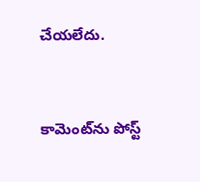చేయలేదు.


కామెంట్‌ను పోస్ట్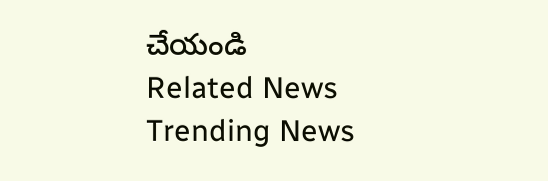చేయండి
Related News
Trending News